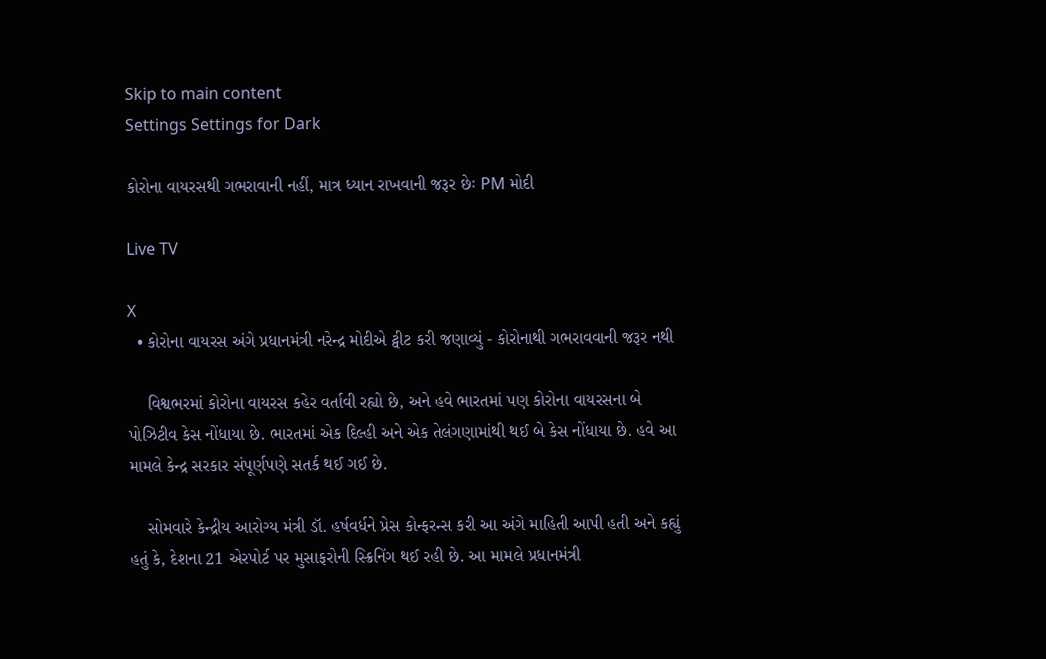Skip to main content
Settings Settings for Dark

કોરોના વાયરસથી ગભરાવાની નહીં, માત્ર ધ્યાન રાખવાની જરૂર છેઃ PM મોદી

Live TV

X
  • કોરોના વાયરસ અંગે પ્રધાનમંત્રી નરેન્દ્ર મોદીએ ટ્વીટ કરી જણાવ્યું - કોરોનાથી ગભરાવવાની જરૂર નથી

    વિશ્વભરમાં કોરોના વાયરસ કહેર વર્તાવી રહ્યો છે, અને હવે ભારતમાં પણ કોરોના વાયરસના બે પોઝિટીવ કેસ નોંધાયા છે. ભારતમાં એક દિલ્હી અને એક તેલંગણામાંથી થઈ બે કેસ નોંધાયા છે. હવે આ મામલે કેન્દ્ર સરકાર સંપૂર્ણપણે સતર્ક થઈ ગઈ છે.

    સોમવારે કેન્દ્રીય આરોગ્ય મંત્રી ડૉ. હર્ષવર્ધને પ્રેસ કોન્ફરન્સ કરી આ અંગે માહિતી આપી હતી અને કહ્યું હતું કે, દેશના 21 એરપોર્ટ પર મુસાફરોની સ્ક્રિનિંગ થઈ રહી છે. આ મામલે પ્રધાનમંત્રી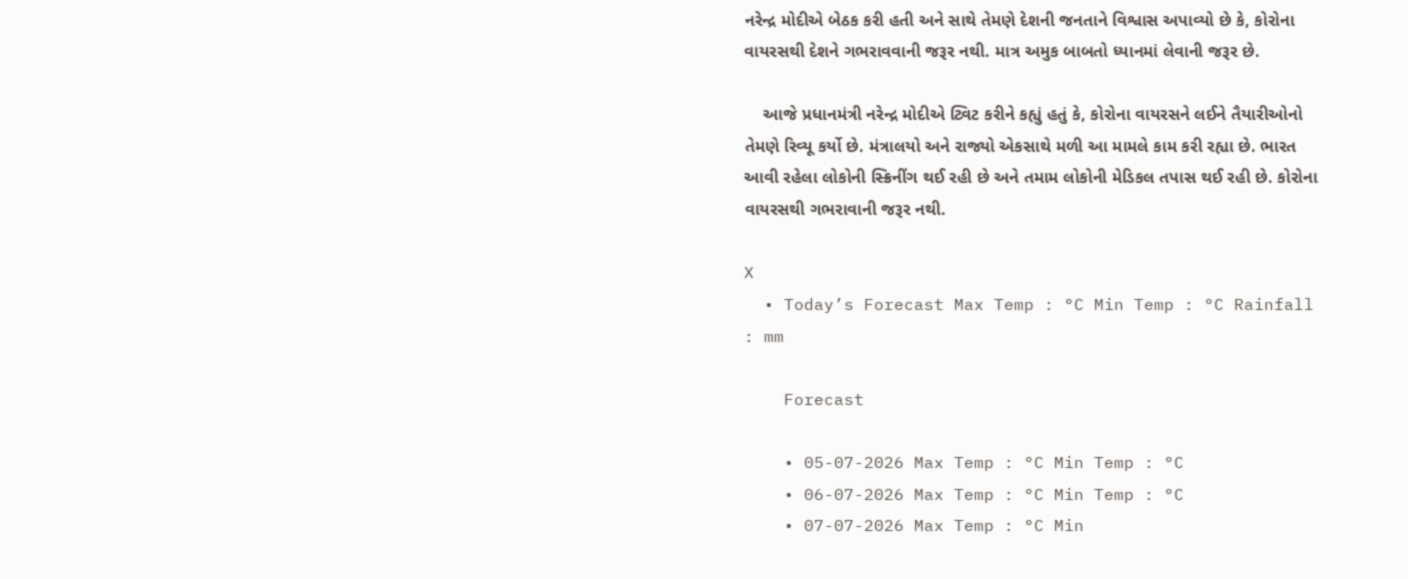નરેન્દ્ર મોદીએ બેઠક કરી હતી અને સાથે તેમણે દેશની જનતાને વિશ્વાસ અપાવ્યો છે કે, કોરોના વાયરસથી દેશને ગભરાવવાની જરૂર નથી. માત્ર અમુક બાબતો ધ્યાનમાં લેવાની જરૂર છે.

    આજે પ્રધાનમંત્રી નરેન્દ્ર મોદીએ ટ્વિટ કરીને કહ્યું હતું કે, કોરોના વાયરસને લઈને તૈયારીઓનો તેમણે રિવ્યૂ કર્યો છે. મંત્રાલયો અને રાજ્યો એકસાથે મળી આ મામલે કામ કરી રહ્યા છે. ભારત આવી રહેલા લોકોની સ્ક્રિનીંગ થઈ રહી છે અને તમામ લોકોની મેડિકલ તપાસ થઈ રહી છે. કોરોના વાયરસથી ગભરાવાની જરૂર નથી.

X
  • Today’s Forecast Max Temp : °C Min Temp : °C Rainfall : mm

    Forecast

    • 05-07-2026 Max Temp : °C Min Temp : °C
    • 06-07-2026 Max Temp : °C Min Temp : °C
    • 07-07-2026 Max Temp : °C Min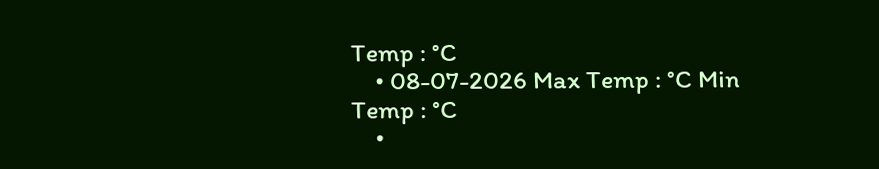Temp : °C
    • 08-07-2026 Max Temp : °C Min Temp : °C
    •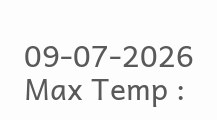09-07-2026 Max Temp :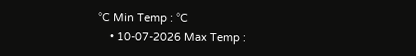°C Min Temp : °C
    • 10-07-2026 Max Temp :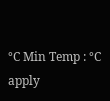°C Min Temp : °C
apply